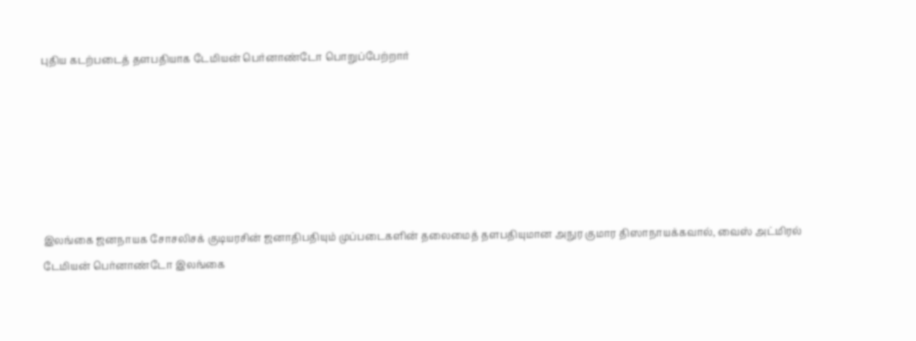புதிய கடற்படைத் தளபதியாக டேமியன் பெர்னாண்டோ பொறுப்பேற்றார்






இலங்கை ஜனநாயக சோசலிசக் குடியரசின் ஜனாதிபதியும் முப்படைகளின் தலைமைத் தளபதியுமான அநுர குமார திஸாநாயக்கவால், வைஸ் அட்மிரல் டேமியன் பெர்னாண்டோ இலங்கை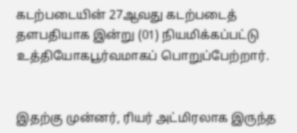கடற்படையின் 27ஆவது கடற்படைத் தளபதியாக இன்று (01) நியமிக்கப்பட்டு உத்தியோகபூர்வமாகப் பொறுப்பேற்றார்.


இதற்கு முன்னர், ரியர் அட்மிரலாக இருந்த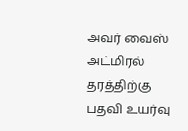அவர் வைஸ் அட்மிரல் தரத்திற்கு பதவி உயர்வு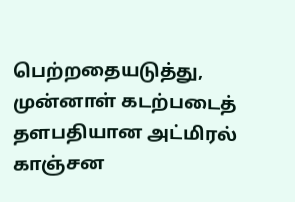பெற்றதையடுத்து, முன்னாள் கடற்படைத் தளபதியான அட்மிரல் காஞ்சன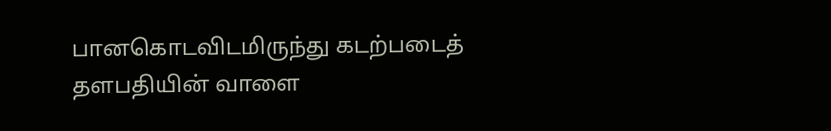பானகொடவிடமிருந்து கடற்படைத் தளபதியின் வாளை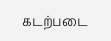கடற்படை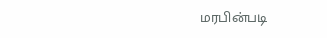மரபின்படி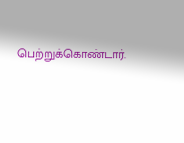பெற்றுக்கொண்டார்.